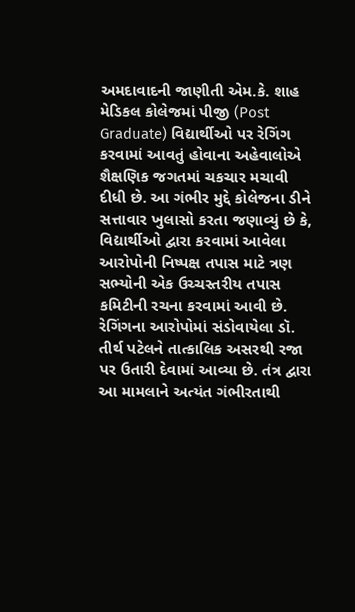અમદાવાદની જાણીતી એમ.કે. શાહ મેડિકલ કોલેજમાં પીજી (Post Graduate) વિદ્યાર્થીઓ પર રેગિંગ કરવામાં આવતું હોવાના અહેવાલોએ શૈક્ષણિક જગતમાં ચકચાર મચાવી દીધી છે. આ ગંભીર મુદ્દે કોલેજના ડીને સત્તાવાર ખુલાસો કરતા જણાવ્યું છે કે, વિદ્યાર્થીઓ દ્વારા કરવામાં આવેલા આરોપોની નિષ્પક્ષ તપાસ માટે ત્રણ સભ્યોની એક ઉચ્ચસ્તરીય તપાસ કમિટીની રચના કરવામાં આવી છે. રેગિંગના આરોપોમાં સંડોવાયેલા ડૉ. તીર્થ પટેલને તાત્કાલિક અસરથી રજા પર ઉતારી દેવામાં આવ્યા છે. તંત્ર દ્વારા આ મામલાને અત્યંત ગંભીરતાથી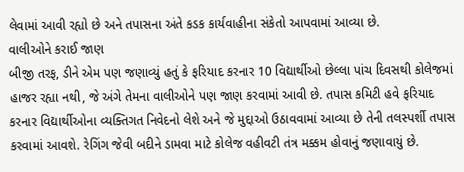લેવામાં આવી રહ્યો છે અને તપાસના અંતે કડક કાર્યવાહીના સંકેતો આપવામાં આવ્યા છે.
વાલીઓને કરાઈ જાણ
બીજી તરફ, ડીને એમ પણ જણાવ્યું હતું કે ફરિયાદ કરનાર 10 વિદ્યાર્થીઓ છેલ્લા પાંચ દિવસથી કોલેજમાં હાજર રહ્યા નથી, જે અંગે તેમના વાલીઓને પણ જાણ કરવામાં આવી છે. તપાસ કમિટી હવે ફરિયાદ કરનાર વિદ્યાર્થીઓના વ્યક્તિગત નિવેદનો લેશે અને જે મુદ્દાઓ ઉઠાવવામાં આવ્યા છે તેની તલસ્પર્શી તપાસ કરવામાં આવશે. રેગિંગ જેવી બદીને ડામવા માટે કોલેજ વહીવટી તંત્ર મક્કમ હોવાનું જણાવાયું છે.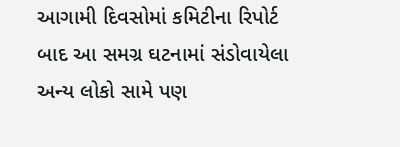આગામી દિવસોમાં કમિટીના રિપોર્ટ બાદ આ સમગ્ર ઘટનામાં સંડોવાયેલા અન્ય લોકો સામે પણ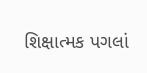શિક્ષાત્મક પગલાં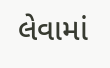લેવામાં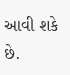આવી શકે છે.